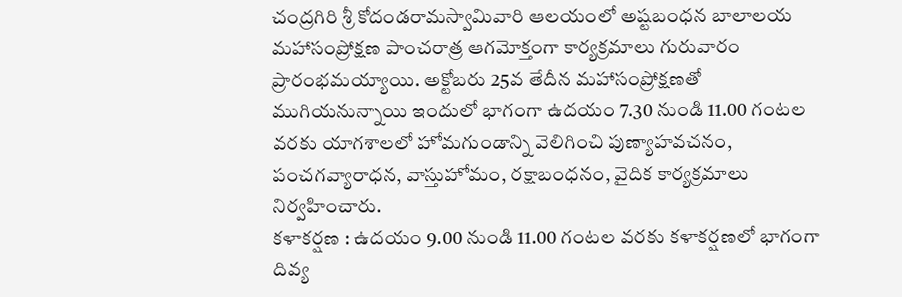చంద్రగిరి శ్రీ కోదండరామస్వామివారి ఆలయంలో అష్టబంధన బాలాలయ మహాసంప్రోక్షణ పాంచరాత్ర ఆగమోక్తంగా కార్యక్రమాలు గురువారం ప్రారంభమయ్యాయి. అక్టోబరు 25వ తేదీన మహాసంప్రోక్షణతో ముగియనున్నాయి ఇందులో భాగంగా ఉదయం 7.30 నుండి 11.00 గంటల వరకు యాగశాలలో హోమగుండాన్ని వెలిగించి పుణ్యాహవచనం, పంచగవ్యారాధన, వాస్తుహోమం, రక్షాబంధనం, వైదిక కార్యక్రమాలు నిర్వహించారు.
కళాకర్షణ : ఉదయం 9.00 నుండి 11.00 గంటల వరకు కళాకర్షణలో భాగంగా దివ్య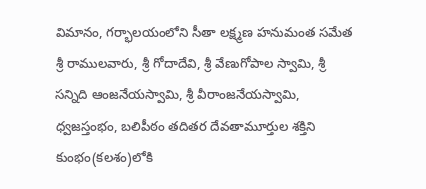విమానం, గర్భాలయంలోని సీతా లక్ష్మణ హనుమంత సమేత శ్రీ రాములవారు, శ్రీ గోదాదేవి, శ్రీ వేణుగోపాల స్వామి, శ్రీ సన్నిది ఆంజనేయస్వామి, శ్రీ వీరాంజనేయస్వామి, ధ్వజస్తంభం, బలిపీఠం తదితర దేవతామూర్తుల శక్తిని కుంభం(కలశం)లోకి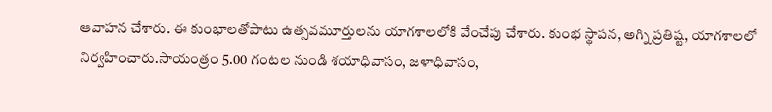ఆవాహన చేశారు. ఈ కుంభాలతోపాటు ఉత్సవమూర్తులను యాగశాలలోకి వేంచేపు చేశారు. కుంభ స్థాపన, అగ్ని ప్రతిష్ట, యాగశాలలో నిర్వహించారు.సాయంత్రం 5.00 గంటల నుండి శయాధివాసం, జళాధివాసం,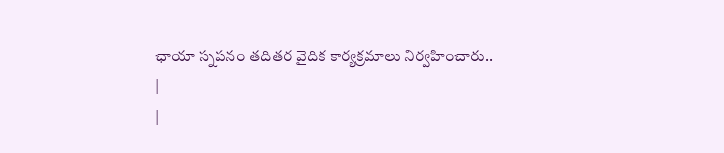ఛాయా స్నపనం తదితర వైదిక కార్యక్రమాలు నిర్వహించారు..
|
|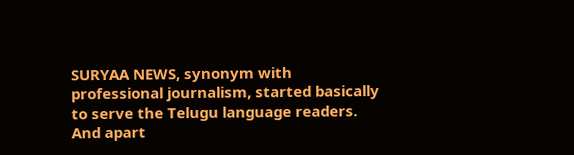SURYAA NEWS, synonym with professional journalism, started basically to serve the Telugu language readers. And apart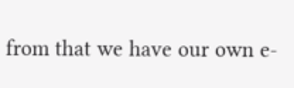from that we have our own e-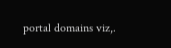portal domains viz,.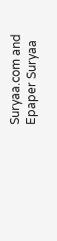Suryaa.com and Epaper Suryaa